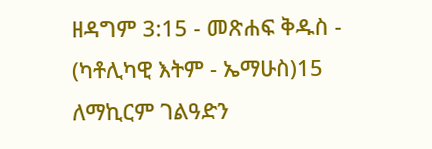ዘዳግም 3:15 - መጽሐፍ ቅዱስ - (ካቶሊካዊ እትም - ኤማሁስ)15 ለማኪርም ገልዓድን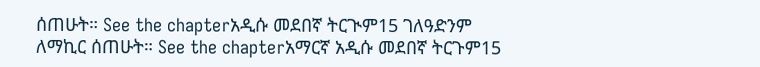ሰጠሁት። See the chapterአዲሱ መደበኛ ትርጒም15 ገለዓድንም ለማኪር ሰጠሁት። See the chapterአማርኛ አዲሱ መደበኛ ትርጉም15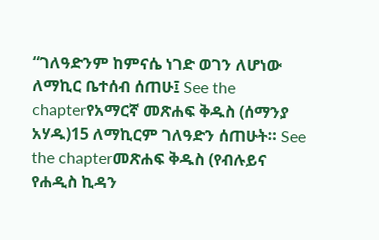“ገለዓድንም ከምናሴ ነገድ ወገን ለሆነው ለማኪር ቤተሰብ ሰጠሁ፤ See the chapterየአማርኛ መጽሐፍ ቅዱስ (ሰማንያ አሃዱ)15 ለማኪርም ገለዓድን ሰጠሁት። See the chapterመጽሐፍ ቅዱስ (የብሉይና የሐዲስ ኪዳን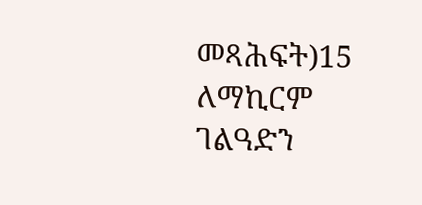መጻሕፍት)15 ለማኪርም ገልዓድን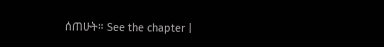ሰጠሁት። See the chapter |